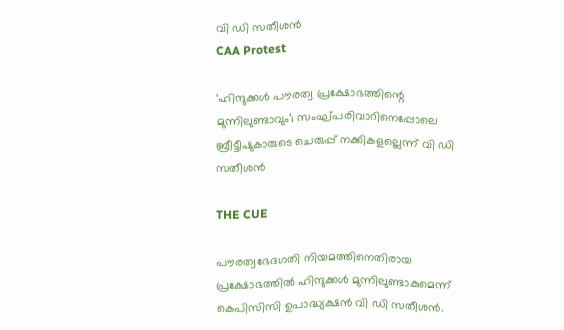വി ഡി സതീശന്‍
CAA Protest

‘ഹിന്ദുക്കള്‍ പൗരത്വ പ്രക്ഷോഭത്തിന്റെ മുന്നിലുണ്ടാവും’; സംഘ്പരിവാറിനെപ്പോലെ ബ്രീട്ടീഷുകാരുടെ ചെരുപ്പ് നക്കികളല്ലെന്ന് വി ഡി സതീശന്‍

THE CUE

പൗരത്വഭേദഗതി നിയമത്തിനെതിരായ പ്രക്ഷോഭത്തില്‍ ഹിന്ദുക്കള്‍ മുന്നിലുണ്ടാകുമെന്ന് കെപിസിസി ഉപാദ്ധ്യക്ഷന്‍ വി ഡി സതീശന്‍.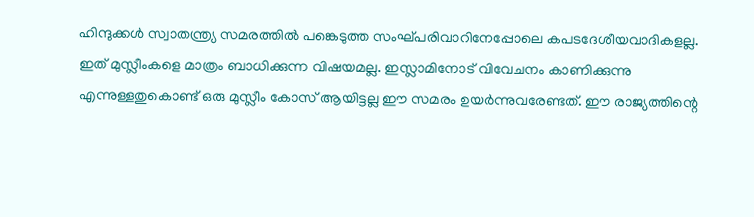ഹിന്ദുക്കള്‍ സ്വാതന്ത്ര്യ സമരത്തില്‍ പങ്കെടുത്ത സംഘ്പരിവാറിനേപ്പോലെ കപടദേശീയവാദികളല്ല. ഇത് മുസ്ലീംകളെ മാത്രം ബാധിക്കുന്ന വിഷയമല്ല. ഇസ്ലാമിനോട് വിവേചനം കാണിക്കുന്നു എന്നുള്ളതുകൊണ്ട് ഒരു മുസ്ലീം കോസ് ആയിട്ടല്ല ഈ സമരം ഉയര്‍ന്നുവരേണ്ടത്. ഈ രാജ്യത്തിന്റെ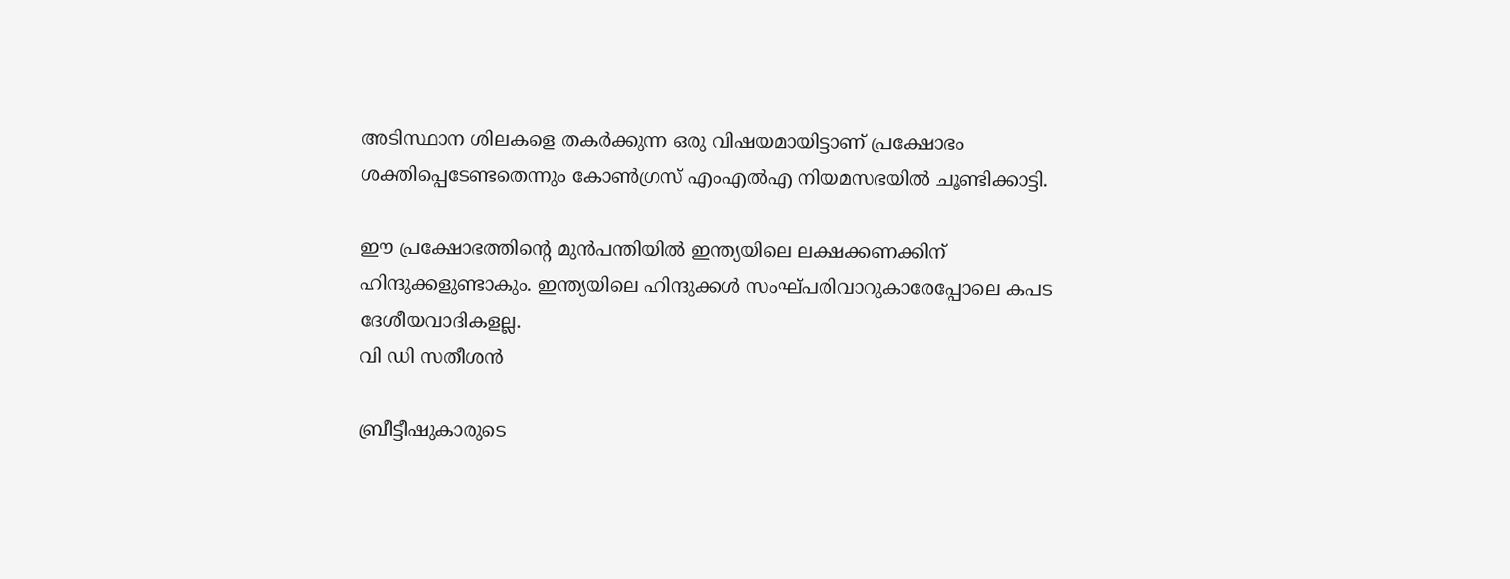അടിസ്ഥാന ശിലകളെ തകര്‍ക്കുന്ന ഒരു വിഷയമായിട്ടാണ് പ്രക്ഷോഭം ശക്തിപ്പെടേണ്ടതെന്നും കോണ്‍ഗ്രസ് എംഎല്‍എ നിയമസഭയില്‍ ചൂണ്ടിക്കാട്ടി.

ഈ പ്രക്ഷോഭത്തിന്റെ മുന്‍പന്തിയില്‍ ഇന്ത്യയിലെ ലക്ഷക്കണക്കിന് ഹിന്ദുക്കളുണ്ടാകും. ഇന്ത്യയിലെ ഹിന്ദുക്കള്‍ സംഘ്പരിവാറുകാരേപ്പോലെ കപട ദേശീയവാദികളല്ല.
വി ഡി സതീശന്‍

ബ്രീട്ടീഷുകാരുടെ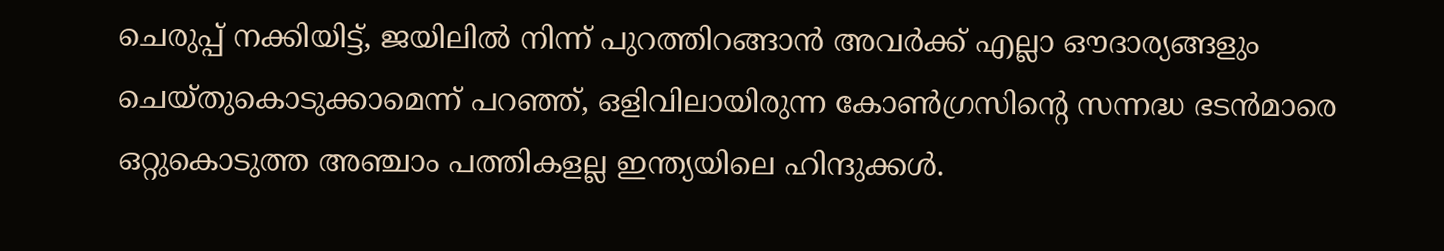ചെരുപ്പ് നക്കിയിട്ട്, ജയിലില്‍ നിന്ന് പുറത്തിറങ്ങാന്‍ അവര്‍ക്ക് എല്ലാ ഔദാര്യങ്ങളും ചെയ്തുകൊടുക്കാമെന്ന് പറഞ്ഞ്, ഒളിവിലായിരുന്ന കോണ്‍ഗ്രസിന്റെ സന്നദ്ധ ഭടന്‍മാരെ ഒറ്റുകൊടുത്ത അഞ്ചാം പത്തികളല്ല ഇന്ത്യയിലെ ഹിന്ദുക്കള്‍.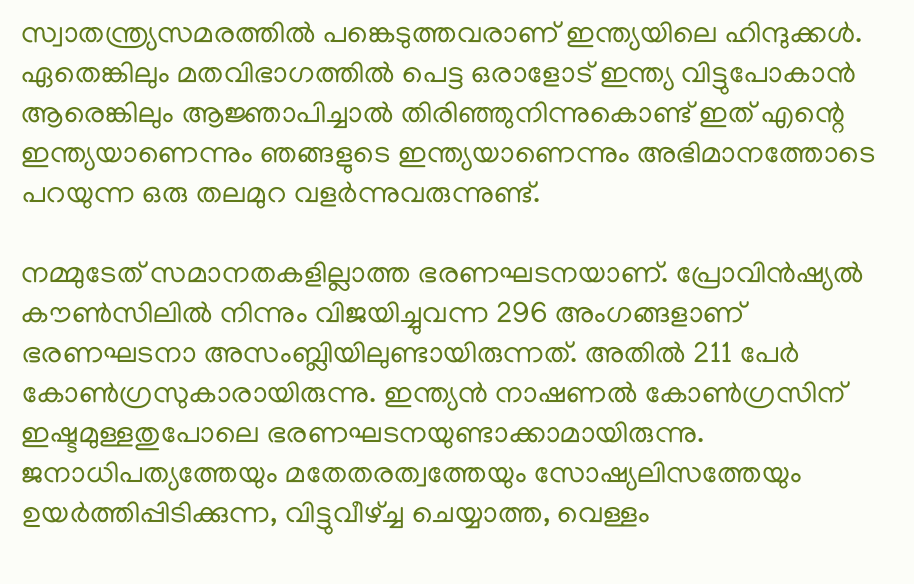സ്വാതന്ത്ര്യസമരത്തില്‍ പങ്കെടുത്തവരാണ് ഇന്ത്യയിലെ ഹിന്ദുക്കള്‍. ഏതെങ്കിലും മതവിഭാഗത്തില്‍ പെട്ട ഒരാളോട് ഇന്ത്യ വിട്ടുപോകാന്‍ ആരെങ്കിലും ആജ്ഞാപിച്ചാല്‍ തിരിഞ്ഞുനിന്നുകൊണ്ട് ഇത് എന്റെ ഇന്ത്യയാണെന്നും ഞങ്ങളുടെ ഇന്ത്യയാണെന്നും അഭിമാനത്തോടെ പറയുന്ന ഒരു തലമുറ വളര്‍ന്നുവരുന്നുണ്ട്.

നമ്മുടേത് സമാനതകളില്ലാത്ത ഭരണഘടനയാണ്. പ്രോവിന്‍ഷ്യല്‍ കൗണ്‍സിലില്‍ നിന്നും വിജയിച്ചുവന്ന 296 അംഗങ്ങളാണ് ഭരണഘടനാ അസംബ്ലിയിലുണ്ടായിരുന്നത്. അതില്‍ 211 പേര്‍ കോണ്‍ഗ്രസുകാരായിരുന്നു. ഇന്ത്യന്‍ നാഷണല്‍ കോണ്‍ഗ്രസിന് ഇഷ്ടമുള്ളതുപോലെ ഭരണഘടനയുണ്ടാക്കാമായിരുന്നു. ജനാധിപത്യത്തേയും മതേതരത്വത്തേയും സോഷ്യലിസത്തേയും ഉയര്‍ത്തിപ്പിടിക്കുന്ന, വിട്ടുവീഴ്ച്ച ചെയ്യാത്ത, വെള്ളം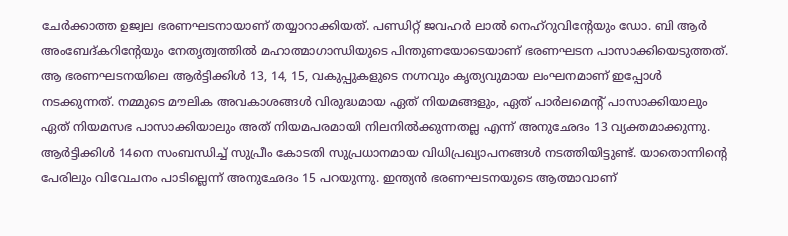ചേര്‍ക്കാത്ത ഉജ്വല ഭരണഘടനായാണ് തയ്യാറാക്കിയത്. പണ്ഡിറ്റ് ജവഹര്‍ ലാല്‍ നെഹ്‌റുവിന്റേയും ഡോ. ബി ആര്‍ അംബേദ്കറിന്റേയും നേതൃത്വത്തില്‍ മഹാത്മാഗാന്ധിയുടെ പിന്തുണയോടെയാണ് ഭരണഘടന പാസാക്കിയെടുത്തത്. ആ ഭരണഘടനയിലെ ആര്‍ട്ടിക്കിള്‍ 13, 14, 15, വകുപ്പുകളുടെ നഗ്നവും കൃത്യവുമായ ലംഘനമാണ് ഇപ്പോള്‍ നടക്കുന്നത്. നമ്മുടെ മൗലിക അവകാശങ്ങള്‍ വിരുദ്ധമായ ഏത് നിയമങ്ങളും, ഏത് പാര്‍ലമെന്റ് പാസാക്കിയാലും ഏത് നിയമസഭ പാസാക്കിയാലും അത് നിയമപരമായി നിലനില്‍ക്കുന്നതല്ല എന്ന് അനുഛേദം 13 വ്യക്തമാക്കുന്നു. ആര്‍ട്ടിക്കിള്‍ 14നെ സംബന്ധിച്ച് സുപ്രീം കോടതി സുപ്രധാനമായ വിധിപ്രഖ്യാപനങ്ങള്‍ നടത്തിയിട്ടുണ്ട്. യാതൊന്നിന്റെ പേരിലും വിവേചനം പാടില്ലെന്ന് അനുഛേദം 15 പറയുന്നു. ഇന്ത്യന്‍ ഭരണഘടനയുടെ ആത്മാവാണ്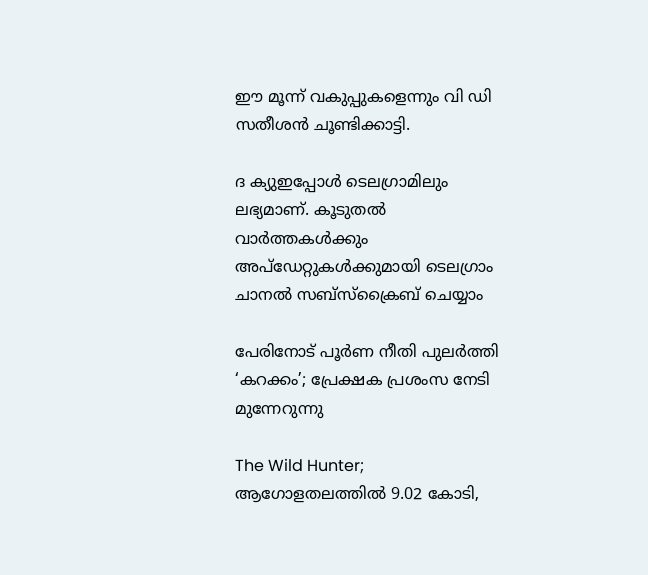ഈ മൂന്ന് വകുപ്പുകളെന്നും വി ഡി സതീശന്‍ ചൂണ്ടിക്കാട്ടി.

ദ ക്യുഇപ്പോള്‍ ടെലഗ്രാമിലും ലഭ്യമാണ്. കൂടുതല്‍ വാര്‍ത്തകള്‍ക്കും അപ്‌ഡേറ്റുകള്‍ക്കുമായി ടെലഗ്രാം ചാനല്‍ സബ്‌സ്‌ക്രൈബ് ചെയ്യാം

പേരിനോട് പൂർണ നീതി പുലർത്തി ‘കറക്കം’; പ്രേക്ഷക പ്രശംസ നേടി മുന്നേറുന്നു

The Wild Hunter; ആഗോളതലത്തിൽ 9.02 കോടി,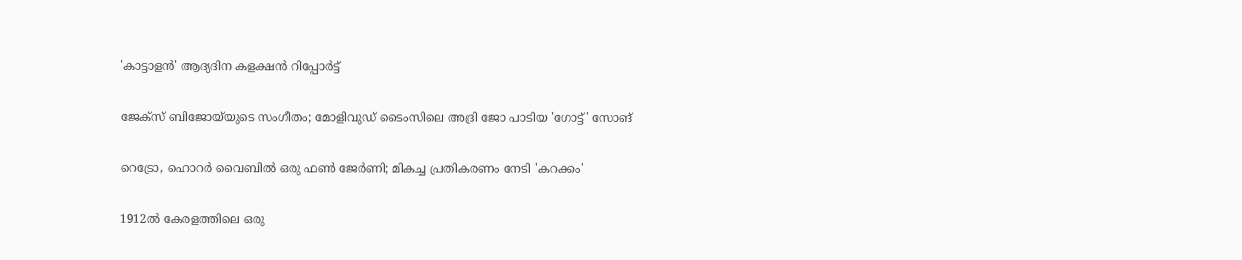'കാട്ടാളൻ' ആദ്യദിന കളക്ഷൻ റിപ്പോർട്ട്

ജേക്‌സ് ബിജോയ്‌യുടെ സംഗീതം; മോളിവുഡ് ടൈംസിലെ അദ്രി ജോ പാടിയ 'ഗോട്ട്' സോങ്

റെട്രോ, ഹൊറർ വൈബിൽ ഒരു ഫൺ ജേർണി; മികച്ച പ്രതികരണം നേടി 'കറക്കം'

1912ൽ കേരളത്തിലെ ഒരു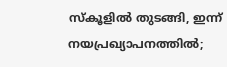സ്കൂളിൽ തുടങ്ങി, ഇന്ന് നയപ്രഖ്യാപനത്തിൽ;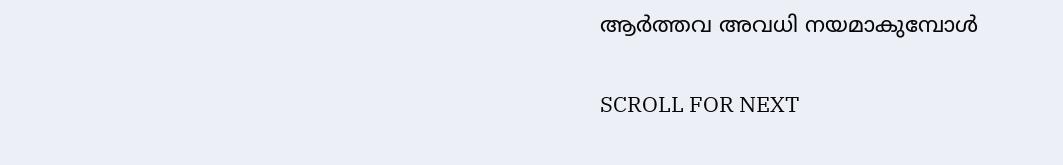ആർത്തവ അവധി നയമാകുമ്പോൾ

SCROLL FOR NEXT